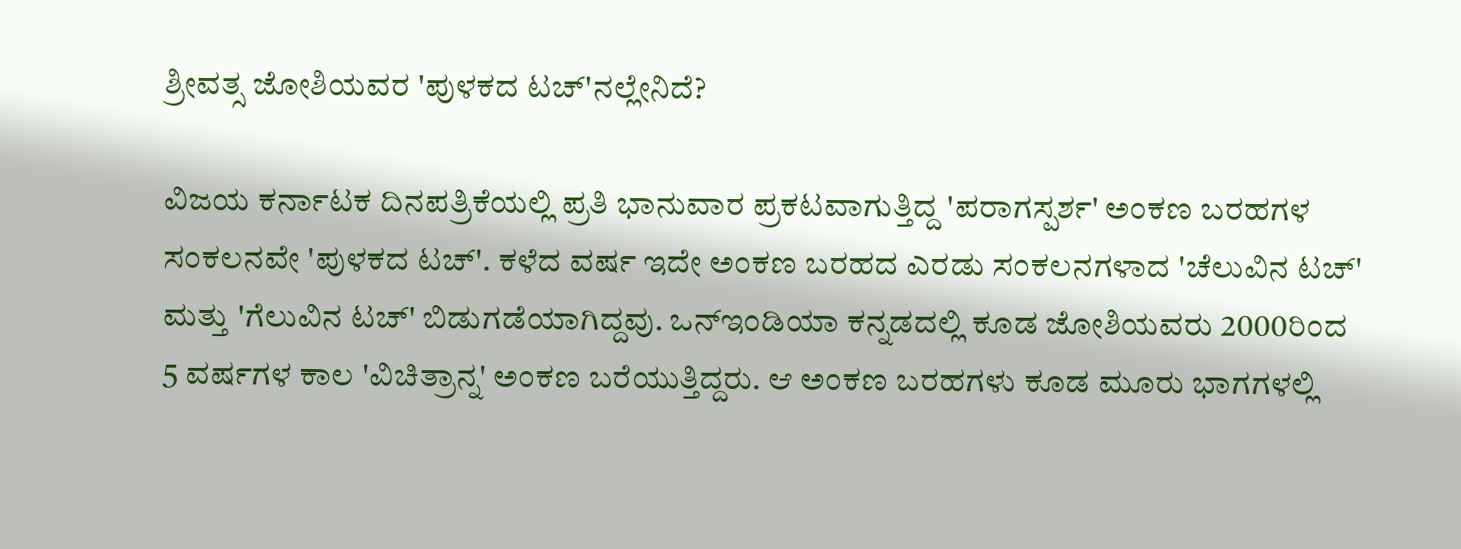ಶ್ರೀವತ್ಸ ಜೋಶಿಯವರ 'ಪುಳಕದ ಟಚ್'ನಲ್ಲೇನಿದೆ?

ವಿಜಯ ಕರ್ನಾಟಕ ದಿನಪತ್ರಿಕೆಯಲ್ಲಿ ಪ್ರತಿ ಭಾನುವಾರ ಪ್ರಕಟವಾಗುತ್ತಿದ್ದ 'ಪರಾಗಸ್ಪರ್ಶ' ಅಂಕಣ ಬರಹಗಳ ಸಂಕಲನವೇ 'ಪುಳಕದ ಟಚ್'. ಕಳೆದ ವರ್ಷ ಇದೇ ಅಂಕಣ ಬರಹದ ಎರಡು ಸಂಕಲನಗಳಾದ 'ಚೆಲುವಿನ ಟಚ್' ಮತ್ತು 'ಗೆಲುವಿನ ಟಚ್' ಬಿಡುಗಡೆಯಾಗಿದ್ದವು. ಒನ್ಇಂಡಿಯಾ ಕನ್ನಡದಲ್ಲಿ ಕೂಡ ಜೋಶಿಯವರು 2000ರಿಂದ 5 ವರ್ಷಗಳ ಕಾಲ 'ವಿಚಿತ್ರಾನ್ನ' ಅಂಕಣ ಬರೆಯುತ್ತಿದ್ದರು. ಆ ಅಂಕಣ ಬರಹಗಳು ಕೂಡ ಮೂರು ಭಾಗಗಳಲ್ಲಿ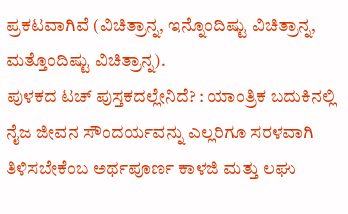ಪ್ರಕಟವಾಗಿವೆ (ವಿಚಿತ್ರಾನ್ನ, ಇನ್ನೊಂದಿಷ್ಟು ವಿಚಿತ್ರಾನ್ನ, ಮತ್ತೊಂದಿಷ್ಟು ವಿಚಿತ್ರಾನ್ನ).
ಪುಳಕದ ಟಚ್ ಪುಸ್ತಕದಲ್ಲೇನಿದೆ? : ಯಾಂತ್ರಿಕ ಬದುಕಿನಲ್ಲಿ ನೈಜ ಜೀವನ ಸೌಂದರ್ಯವನ್ನು ಎಲ್ಲರಿಗೂ ಸರಳವಾಗಿ ತಿಳಿಸಬೇಕೆಂಬ ಅರ್ಥಪೂರ್ಣ ಕಾಳಜಿ ಮತ್ತು ಲಘು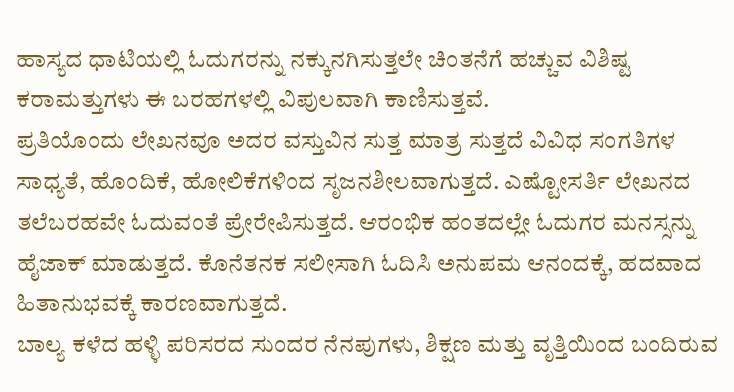ಹಾಸ್ಯದ ಧಾಟಿಯಲ್ಲಿ ಓದುಗರನ್ನು ನಕ್ಕುನಗಿಸುತ್ತಲೇ ಚಿಂತನೆಗೆ ಹಚ್ಚುವ ವಿಶಿಷ್ಟ ಕರಾಮತ್ತುಗಳು ಈ ಬರಹಗಳಲ್ಲಿ ವಿಪುಲವಾಗಿ ಕಾಣಿಸುತ್ತವೆ.
ಪ್ರತಿಯೊಂದು ಲೇಖನವೂ ಅದರ ವಸ್ತುವಿನ ಸುತ್ತ ಮಾತ್ರ ಸುತ್ತದೆ ವಿವಿಧ ಸಂಗತಿಗಳ ಸಾಧ್ಯತೆ, ಹೊಂದಿಕೆ, ಹೋಲಿಕೆಗಳಿಂದ ಸೃಜನಶೀಲವಾಗುತ್ತದೆ. ಎಷ್ಟೋಸರ್ತಿ ಲೇಖನದ ತಲೆಬರಹವೇ ಓದುವಂತೆ ಪ್ರೇರೇಪಿಸುತ್ತದೆ. ಆರಂಭಿಕ ಹಂತದಲ್ಲೇ ಓದುಗರ ಮನಸ್ಸನ್ನು ಹೈಜಾಕ್ ಮಾಡುತ್ತದೆ. ಕೊನೆತನಕ ಸಲೀಸಾಗಿ ಓದಿಸಿ ಅನುಪಮ ಆನಂದಕ್ಕೆ, ಹದವಾದ ಹಿತಾನುಭವಕ್ಕೆ ಕಾರಣವಾಗುತ್ತದೆ.
ಬಾಲ್ಯ ಕಳೆದ ಹಳ್ಳಿ ಪರಿಸರದ ಸುಂದರ ನೆನಪುಗಳು, ಶಿಕ್ಷಣ ಮತ್ತು ವೃತ್ತಿಯಿಂದ ಬಂದಿರುವ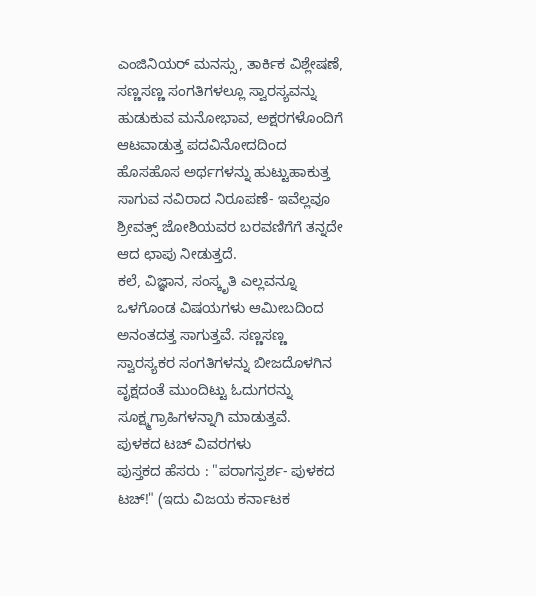ಎಂಜಿನಿಯರ್ ಮನಸ್ಸು, ತಾರ್ಕಿಕ ವಿಶ್ಲೇಷಣೆ, ಸಣ್ಣಸಣ್ಣ ಸಂಗತಿಗಳಲ್ಲೂ ಸ್ವಾರಸ್ಯವನ್ನು ಹುಡುಕುವ ಮನೋಭಾವ, ಅಕ್ಷರಗಳೊಂದಿಗೆ ಆಟವಾಡುತ್ತ ಪದವಿನೋದದಿಂದ ಹೊಸಹೊಸ ಅರ್ಥಗಳನ್ನು ಹುಟ್ಟುಹಾಕುತ್ತ ಸಾಗುವ ನವಿರಾದ ನಿರೂಪಣೆ- ಇವೆಲ್ಲವೂ ಶ್ರೀವತ್ಸ್ ಜೋಶಿಯವರ ಬರವಣಿಗೆಗೆ ತನ್ನದೇ ಆದ ಛಾಪು ನೀಡುತ್ತದೆ.
ಕಲೆ, ವಿಜ್ಞಾನ, ಸಂಸ್ಕೃತಿ ಎಲ್ಲವನ್ನೂ ಒಳಗೊಂಡ ವಿಷಯಗಳು ಆಮೀಬದಿಂದ ಅನಂತದತ್ತ ಸಾಗುತ್ತವೆ. ಸಣ್ಣಸಣ್ಣ ಸ್ವಾರಸ್ಯಕರ ಸಂಗತಿಗಳನ್ನು ಬೀಜದೊಳಗಿನ ವೃಕ್ಷದಂತೆ ಮುಂದಿಟ್ಟು ಓದುಗರನ್ನು ಸೂಕ್ಷ್ಮಗ್ರಾಹಿಗಳನ್ನಾಗಿ ಮಾಡುತ್ತವೆ.
ಪುಳಕದ ಟಚ್ ವಿವರಗಳು
ಪುಸ್ತಕದ ಹೆಸರು : "ಪರಾಗಸ್ಪರ್ಶ- ಪುಳಕದ ಟಚ್!" (ಇದು ವಿಜಯ ಕರ್ನಾಟಕ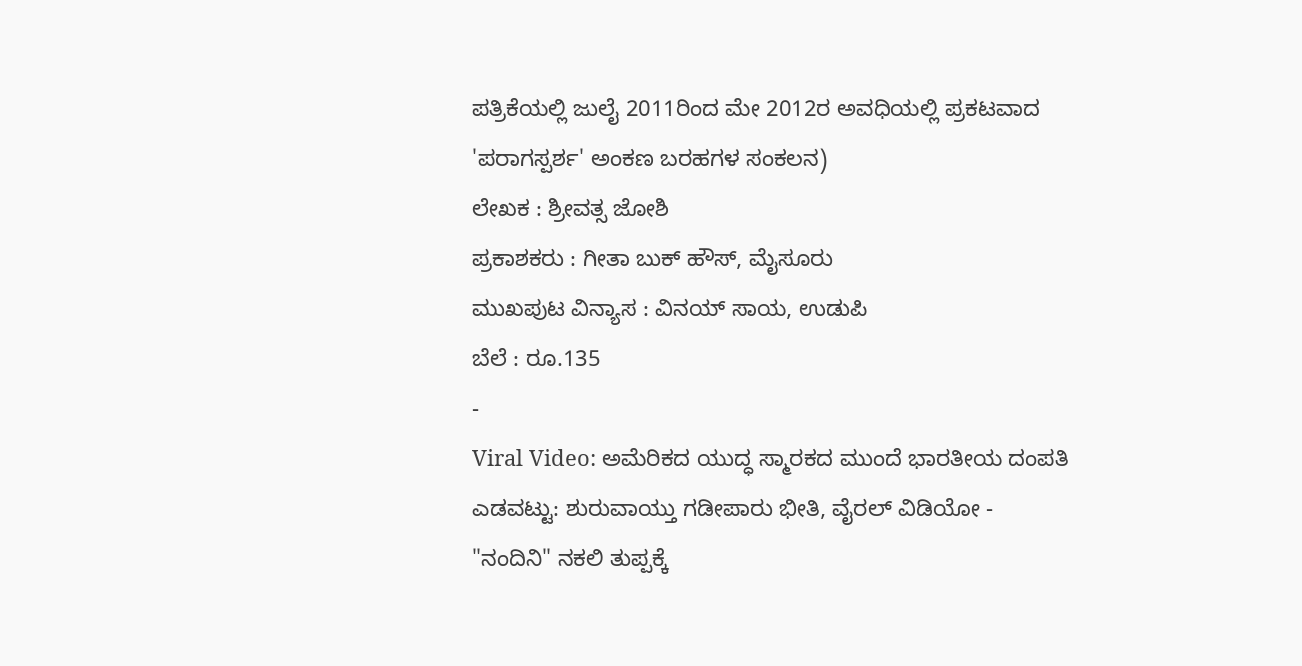ಪತ್ರಿಕೆಯಲ್ಲಿ ಜುಲೈ 2011ರಿಂದ ಮೇ 2012ರ ಅವಧಿಯಲ್ಲಿ ಪ್ರಕಟವಾದ 'ಪರಾಗಸ್ಪರ್ಶ' ಅಂಕಣ ಬರಹಗಳ ಸಂಕಲನ)
ಲೇಖಕ : ಶ್ರೀವತ್ಸ ಜೋಶಿ
ಪ್ರಕಾಶಕರು : ಗೀತಾ ಬುಕ್ ಹೌಸ್, ಮೈಸೂರು
ಮುಖಪುಟ ವಿನ್ಯಾಸ : ವಿನಯ್ ಸಾಯ, ಉಡುಪಿ
ಬೆಲೆ : ರೂ.135
-
Viral Video: ಅಮೆರಿಕದ ಯುದ್ಧ ಸ್ಮಾರಕದ ಮುಂದೆ ಭಾರತೀಯ ದಂಪತಿ ಎಡವಟ್ಟು: ಶುರುವಾಯ್ತು ಗಡೀಪಾರು ಭೀತಿ, ವೈರಲ್ ವಿಡಿಯೋ -
"ನಂದಿನಿ" ನಕಲಿ ತುಪ್ಪಕ್ಕೆ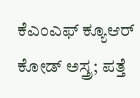ಕೆಎಂಎಫ್ ಕ್ಯೂಆರ್ ಕೋಡ್ ಅಸ್ತ್ರ; ಪತ್ತೆ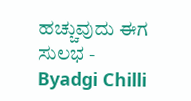ಹಚ್ಚುವುದು ಈಗ ಸುಲಭ -
Byadgi Chilli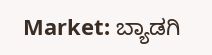Market: ಬ್ಯಾಡಗಿ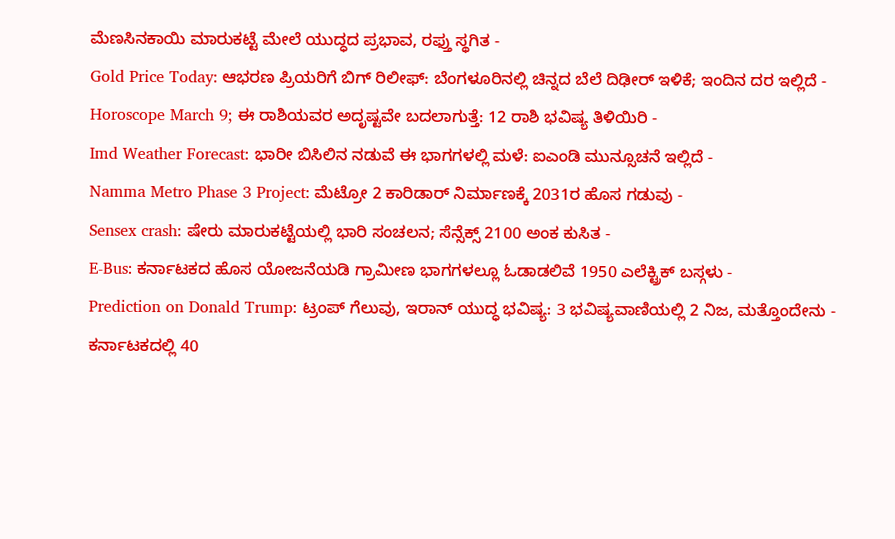ಮೆಣಸಿನಕಾಯಿ ಮಾರುಕಟ್ಟೆ ಮೇಲೆ ಯುದ್ಧದ ಪ್ರಭಾವ, ರಫ್ತು ಸ್ಥಗಿತ -
Gold Price Today: ಆಭರಣ ಪ್ರಿಯರಿಗೆ ಬಿಗ್ ರಿಲೀಫ್: ಬೆಂಗಳೂರಿನಲ್ಲಿ ಚಿನ್ನದ ಬೆಲೆ ದಿಢೀರ್ ಇಳಿಕೆ; ಇಂದಿನ ದರ ಇಲ್ಲಿದೆ -
Horoscope March 9; ಈ ರಾಶಿಯವರ ಅದೃಷ್ಟವೇ ಬದಲಾಗುತ್ತೆ: 12 ರಾಶಿ ಭವಿಷ್ಯ ತಿಳಿಯಿರಿ -
Imd Weather Forecast: ಭಾರೀ ಬಿಸಿಲಿನ ನಡುವೆ ಈ ಭಾಗಗಳಲ್ಲಿ ಮಳೆ: ಐಎಂಡಿ ಮುನ್ಸೂಚನೆ ಇಲ್ಲಿದೆ -
Namma Metro Phase 3 Project: ಮೆಟ್ರೋ 2 ಕಾರಿಡಾರ್ ನಿರ್ಮಾಣಕ್ಕೆ 2031ರ ಹೊಸ ಗಡುವು -
Sensex crash: ಷೇರು ಮಾರುಕಟ್ಟೆಯಲ್ಲಿ ಭಾರಿ ಸಂಚಲನ; ಸೆನ್ಸೆಕ್ಸ್ 2100 ಅಂಕ ಕುಸಿತ -
E-Bus: ಕರ್ನಾಟಕದ ಹೊಸ ಯೋಜನೆಯಡಿ ಗ್ರಾಮೀಣ ಭಾಗಗಳಲ್ಲೂ ಓಡಾಡಲಿವೆ 1950 ಎಲೆಕ್ಟ್ರಿಕ್ ಬಸ್ಗಳು -
Prediction on Donald Trump: ಟ್ರಂಪ್ ಗೆಲುವು, ಇರಾನ್ ಯುದ್ಧ ಭವಿಷ್ಯ: 3 ಭವಿಷ್ಯವಾಣಿಯಲ್ಲಿ 2 ನಿಜ, ಮತ್ತೊಂದೇನು -
ಕರ್ನಾಟಕದಲ್ಲಿ 40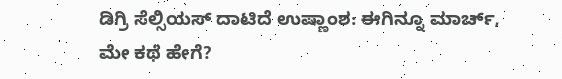ಡಿಗ್ರಿ ಸೆಲ್ಸಿಯಸ್ ದಾಟಿದೆ ಉಷ್ಣಾಂಶ: ಈಗಿನ್ನೂ ಮಾರ್ಚ್, ಮೇ ಕಥೆ ಹೇಗೆ?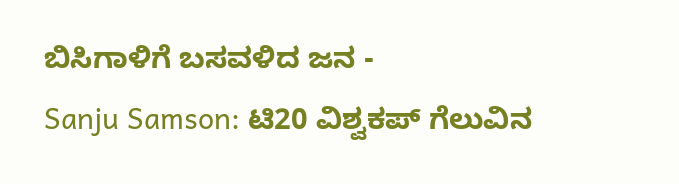ಬಿಸಿಗಾಳಿಗೆ ಬಸವಳಿದ ಜನ -
Sanju Samson: ಟಿ20 ವಿಶ್ವಕಪ್ ಗೆಲುವಿನ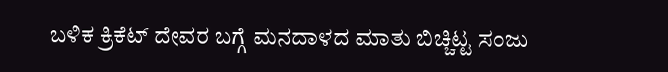ಬಳಿಕ ಕ್ರಿಕೆಟ್ ದೇವರ ಬಗ್ಗೆ ಮನದಾಳದ ಮಾತು ಬಿಚ್ಚಿಟ್ಟ ಸಂಜು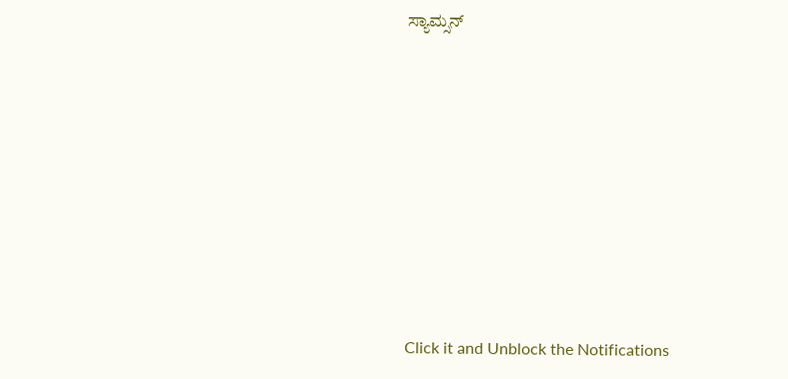ಸ್ಯಾಮ್ಸನ್












Click it and Unblock the Notifications